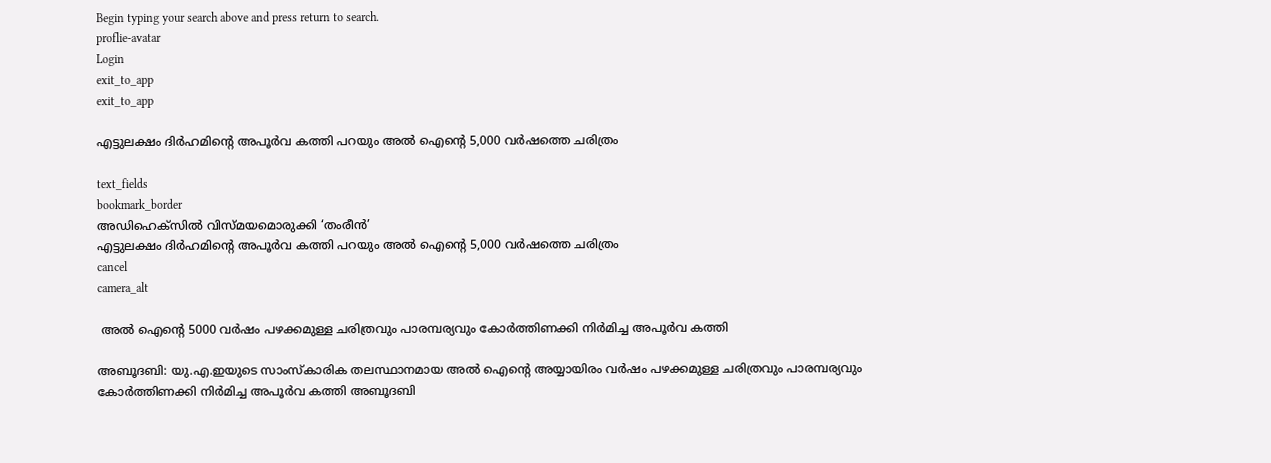Begin typing your search above and press return to search.
proflie-avatar
Login
exit_to_app
exit_to_app

എട്ടുലക്ഷം ദിര്‍ഹമിന്‍റെ അപൂര്‍വ കത്തി പറയും അല്‍ ഐന്‍റെ 5,000 വര്‍ഷത്തെ ചരിത്രം

text_fields
bookmark_border
അഡിഹെക്സില്‍ വിസ്മയമൊരുക്കി ‘തംരീന്‍’
എട്ടുലക്ഷം ദിര്‍ഹമിന്‍റെ അപൂര്‍വ കത്തി പറയും അല്‍ ഐന്‍റെ 5,000 വര്‍ഷത്തെ ചരിത്രം
cancel
camera_alt

 അല്‍ ഐന്‍റെ 5000 വര്‍ഷം പഴക്കമുള്ള ചരിത്രവും പാരമ്പര്യവും കോര്‍ത്തിണക്കി നിര്‍മിച്ച അപൂര്‍വ കത്തി

അബൂദബി: യു.എ.ഇയുടെ സാംസ്‌കാരിക തലസ്ഥാനമായ അല്‍ ഐന്‍റെ അയ്യായിരം വര്‍ഷം പഴക്കമുള്ള ചരിത്രവും പാരമ്പര്യവും കോര്‍ത്തിണക്കി നിര്‍മിച്ച അപൂര്‍വ കത്തി അബൂദബി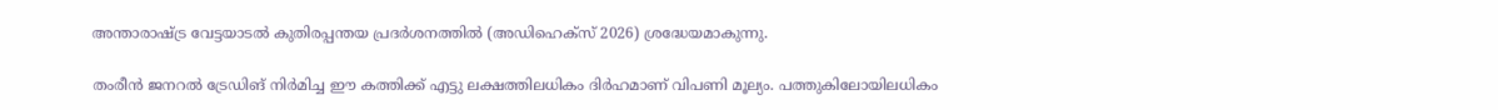അന്താരാഷ്ട്ര വേട്ടയാടല്‍ കുതിരപ്പന്തയ പ്രദര്‍ശനത്തില്‍ (അഡിഹെക്സ് 2026) ശ്രദ്ധേയമാകുന്നു.

തംരീന്‍ ജനറല്‍ ട്രേഡിങ് നിര്‍മിച്ച ഈ കത്തിക്ക് എട്ടു ലക്ഷത്തിലധികം ദിര്‍ഹമാണ് വിപണി മൂല്യം. പത്തുകിലോയിലധികം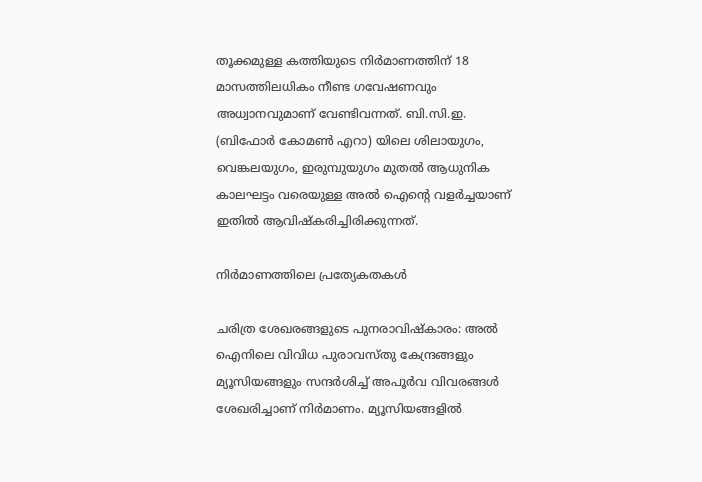തൂക്കമുള്ള കത്തിയുടെ നിര്‍മാണത്തിന് 18 മാസത്തിലധികം നീണ്ട ഗവേഷണവും അധ്വാനവുമാണ് വേണ്ടിവന്നത്. ബി.സി.ഇ. (ബിഫോര്‍ കോമണ്‍ എറാ) യിലെ ശിലായുഗം, വെങ്കലയുഗം, ഇരുമ്പുയുഗം മുതല്‍ ആധുനിക കാലഘട്ടം വരെയുള്ള അല്‍ ഐന്റെ വളര്‍ച്ചയാണ് ഇതില്‍ ആവിഷ്‌കരിച്ചിരിക്കുന്നത്.

നിര്‍മാണത്തിലെ പ്രത്യേകതകള്‍

ചരിത്ര ശേഖരങ്ങളുടെ പുനരാവിഷ്‌കാരം: അല്‍ ഐനിലെ വിവിധ പുരാവസ്തു കേന്ദ്രങ്ങളും മ്യൂസിയങ്ങളും സന്ദര്‍ശിച്ച് അപൂര്‍വ വിവരങ്ങള്‍ ശേഖരിച്ചാണ് നിര്‍മാണം. മ്യൂസിയങ്ങളില്‍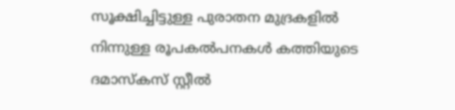സൂക്ഷിച്ചിട്ടുള്ള പുരാതന മുദ്രകളില്‍ നിന്നുള്ള രൂപകല്‍പനകള്‍ കത്തിയുടെ ദമാസ്‌കസ് സ്റ്റീല്‍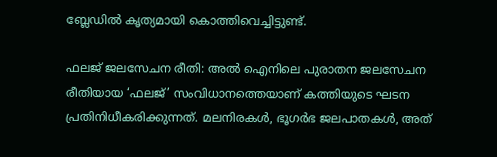ബ്ലേഡില്‍ കൃത്യമായി കൊത്തിവെച്ചിട്ടുണ്ട്.

ഫലജ് ജലസേചന രീതി: അല്‍ ഐനിലെ പുരാതന ജലസേചന രീതിയായ ‘ഫലജ്’ സംവിധാനത്തെയാണ് കത്തിയുടെ ഘടന പ്രതിനിധീകരിക്കുന്നത്. മലനിരകള്‍, ഭൂഗര്‍ഭ ജലപാതകള്‍, അത്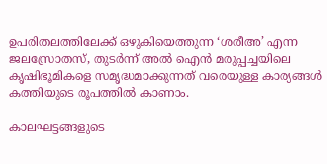ഉപരിതലത്തിലേക്ക് ഒഴുകിയെത്തുന്ന ‘ശരീഅ’ എന്ന ജലസ്രോതസ്, തുടര്‍ന്ന് അല്‍ ഐന്‍ മരുപ്പച്ചയിലെ കൃഷിഭൂമികളെ സമൃദ്ധമാക്കുന്നത് വരെയുള്ള കാര്യങ്ങള്‍ കത്തിയുടെ രൂപത്തില്‍ കാണാം.

കാലഘട്ടങ്ങളുടെ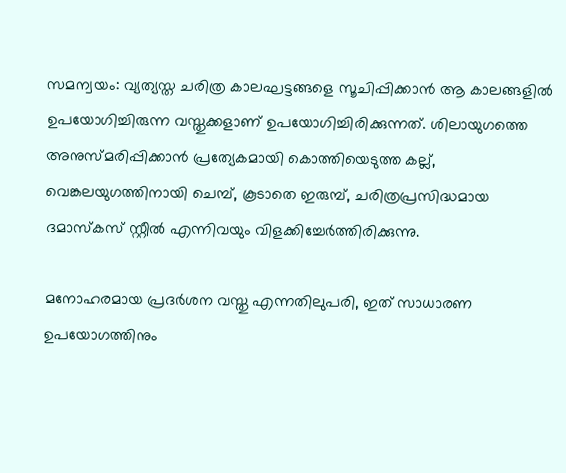സമന്വയം: വ്യത്യസ്ത ചരിത്ര കാലഘട്ടങ്ങളെ സൂചിപ്പിക്കാന്‍ ആ കാലങ്ങളില്‍ ഉപയോഗിച്ചിരുന്ന വസ്തുക്കളാണ് ഉപയോഗിച്ചിരിക്കുന്നത്. ശിലായുഗത്തെ അനുസ്മരിപ്പിക്കാന്‍ പ്രത്യേകമായി കൊത്തിയെടുത്ത കല്ല്, വെങ്കലയുഗത്തിനായി ചെമ്പ്, കൂടാതെ ഇരുമ്പ്, ചരിത്രപ്രസിദ്ധമായ ദമാസ്‌കസ് സ്റ്റീല്‍ എന്നിവയും വിളക്കിച്ചേര്‍ത്തിരിക്കുന്നു.

മനോഹരമായ പ്രദര്‍ശന വസ്തു എന്നതിലുപരി, ഇത് സാധാരണ ഉപയോഗത്തിനും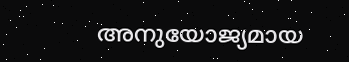അനുയോജ്യമായ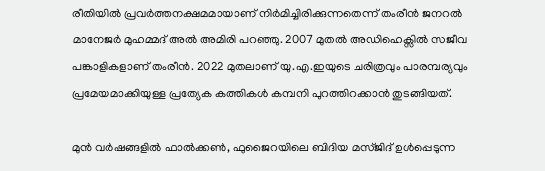രീതിയില്‍ പ്രവര്‍ത്തനക്ഷമമായാണ് നിര്‍മിച്ചിരിക്കുന്നതെന്ന് തംരീന്‍ ജനറല്‍ മാനേജര്‍ മുഹമ്മദ് അല്‍ അമിരി പറഞ്ഞു. 2007 മുതല്‍ അഡിഹെക്സില്‍ സജീവ പങ്കാളികളാണ് തംരീന്‍. 2022 മുതലാണ് യു.എ.ഇയുടെ ചരിത്രവും പാരമ്പര്യവും പ്രമേയമാക്കിയുള്ള പ്രത്യേക കത്തികള്‍ കമ്പനി പുറത്തിറക്കാന്‍ തുടങ്ങിയത്.

മുന്‍ വര്‍ഷങ്ങളില്‍ ഫാല്‍ക്കണ്‍, ഫുജൈറയിലെ ബിദിയ മസ്ജിദ് ഉള്‍പ്പെടുന്ന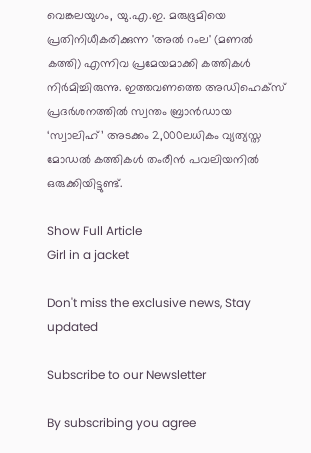വെങ്കലയുഗം, യു.എ.ഇ. മരുഭൂമിയെ പ്രതിനിധീകരിക്കുന്ന 'അല്‍ റംല' (മണല്‍ കത്തി) എന്നിവ പ്രമേയമാക്കി കത്തികള്‍ നിര്‍മിച്ചിരുന്നു. ഇത്തവണത്തെ അഡിഹെക്സ് പ്രദര്‍ശനത്തില്‍ സ്വന്തം ബ്രാന്‍ഡായ ‘സ്വാലിഹ്’ അടക്കം 2,000ലധികം വ്യത്യസ്ത മോഡല്‍ കത്തികള്‍ തംരീന്‍ പവലിയനില്‍ ഒരുക്കിയിട്ടുണ്ട്.

Show Full Article
Girl in a jacket

Don't miss the exclusive news, Stay updated

Subscribe to our Newsletter

By subscribing you agree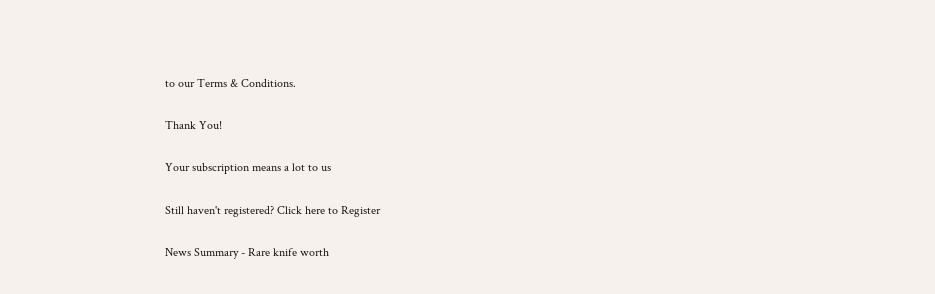to our Terms & Conditions.

Thank You!

Your subscription means a lot to us

Still haven't registered? Click here to Register

News Summary - Rare knife worth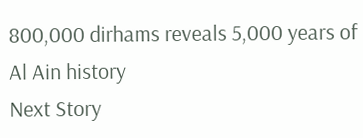800,000 dirhams reveals 5,000 years of Al Ain history
Next Story